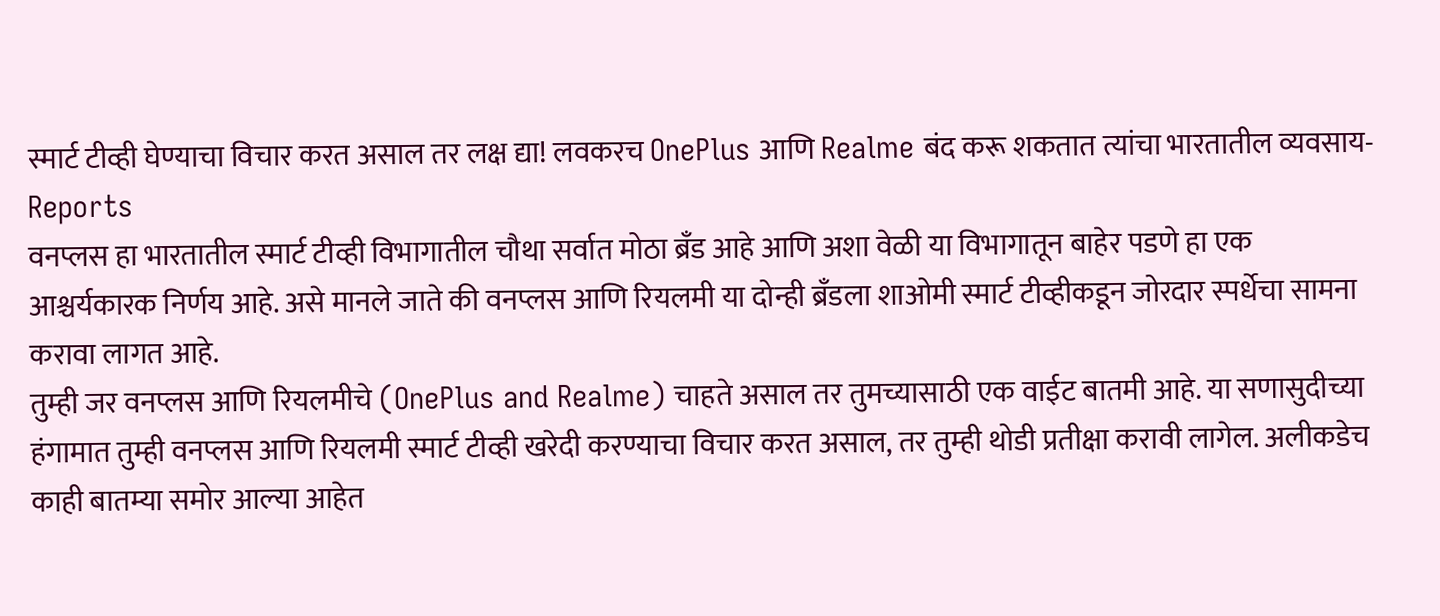स्मार्ट टीव्ही घेण्याचा विचार करत असाल तर लक्ष द्या! लवकरच OnePlus आणि Realme बंद करू शकतात त्यांचा भारतातील व्यवसाय- Reports
वनप्लस हा भारतातील स्मार्ट टीव्ही विभागातील चौथा सर्वात मोठा ब्रँड आहे आणि अशा वेळी या विभागातून बाहेर पडणे हा एक आश्चर्यकारक निर्णय आहे. असे मानले जाते की वनप्लस आणि रियलमी या दोन्ही ब्रँडला शाओमी स्मार्ट टीव्हीकडून जोरदार स्पर्धेचा सामना करावा लागत आहे.
तुम्ही जर वनप्लस आणि रियलमीचे (OnePlus and Realme) चाहते असाल तर तुमच्यासाठी एक वाईट बातमी आहे. या सणासुदीच्या हंगामात तुम्ही वनप्लस आणि रियलमी स्मार्ट टीव्ही खरेदी करण्याचा विचार करत असाल, तर तुम्ही थोडी प्रतीक्षा करावी लागेल. अलीकडेच काही बातम्या समोर आल्या आहेत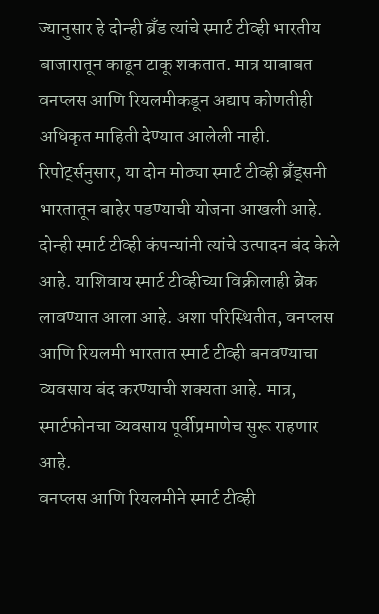ज्यानुसार हे दोन्ही ब्रँड त्यांचे स्मार्ट टीव्ही भारतीय बाजारातून काढून टाकू शकतात. मात्र याबाबत वनप्लस आणि रियलमीकडून अद्याप कोणतीही अधिकृत माहिती देण्यात आलेली नाही.
रिपोर्ट्सनुसार, या दोन मोठ्या स्मार्ट टीव्ही ब्रँड्सनी भारतातून बाहेर पडण्याची योजना आखली आहे. दोन्ही स्मार्ट टीव्ही कंपन्यांनी त्यांचे उत्पादन बंद केले आहे. याशिवाय स्मार्ट टीव्हीच्या विक्रीलाही ब्रेक लावण्यात आला आहे. अशा परिस्थितीत, वनप्लस आणि रियलमी भारतात स्मार्ट टीव्ही बनवण्याचा व्यवसाय बंद करण्याची शक्यता आहे. मात्र, स्मार्टफोनचा व्यवसाय पूर्वीप्रमाणेच सुरू राहणार आहे.
वनप्लस आणि रियलमीने स्मार्ट टीव्ही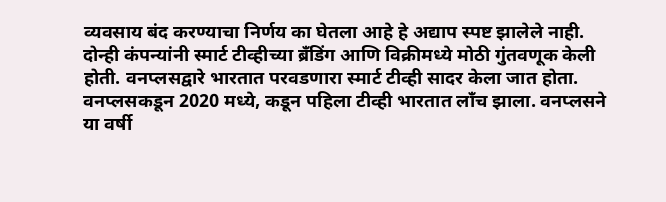व्यवसाय बंद करण्याचा निर्णय का घेतला आहे हे अद्याप स्पष्ट झालेले नाही. दोन्ही कंपन्यांनी स्मार्ट टीव्हीच्या ब्रँडिंग आणि विक्रीमध्ये मोठी गुंतवणूक केली होती. वनप्लसद्वारे भारतात परवडणारा स्मार्ट टीव्ही सादर केला जात होता. वनप्लसकडून 2020 मध्ये, कडून पहिला टीव्ही भारतात लाँच झाला. वनप्लसने या वर्षी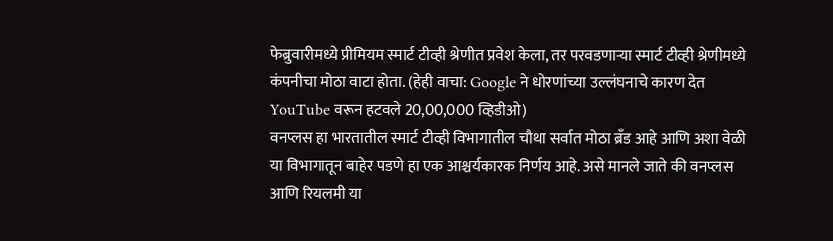फेब्रुवारीमध्ये प्रीमियम स्मार्ट टीव्ही श्रेणीत प्रवेश केला, तर परवडणाऱ्या स्मार्ट टीव्ही श्रेणीमध्ये कंपनीचा मोठा वाटा होता. (हेही वाचा: Google ने धोरणांच्या उल्लंघनाचे कारण देत YouTube वरून हटवले 20,00,000 व्हिडीओ)
वनप्लस हा भारतातील स्मार्ट टीव्ही विभागातील चौथा सर्वात मोठा ब्रँड आहे आणि अशा वेळी या विभागातून बाहेर पडणे हा एक आश्चर्यकारक निर्णय आहे. असे मानले जाते की वनप्लस आणि रियलमी या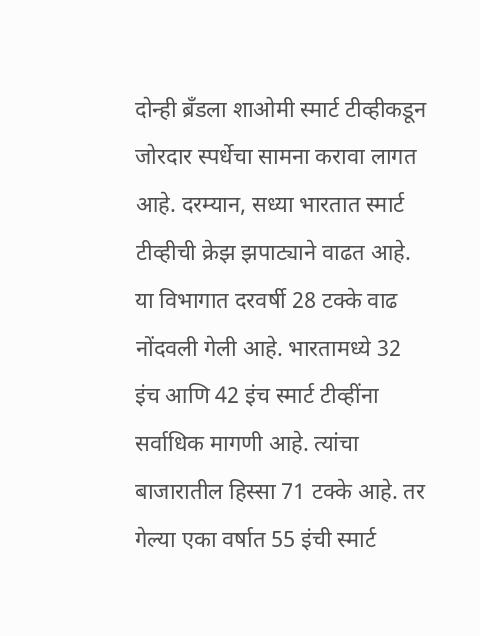दोन्ही ब्रँडला शाओमी स्मार्ट टीव्हीकडून जोरदार स्पर्धेचा सामना करावा लागत आहे. दरम्यान, सध्या भारतात स्मार्ट टीव्हीची क्रेझ झपाट्याने वाढत आहे. या विभागात दरवर्षी 28 टक्के वाढ नोंदवली गेली आहे. भारतामध्ये 32 इंच आणि 42 इंच स्मार्ट टीव्हींना सर्वाधिक मागणी आहे. त्यांचा बाजारातील हिस्सा 71 टक्के आहे. तर गेल्या एका वर्षात 55 इंची स्मार्ट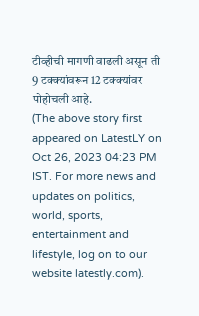टीव्हीची मागणी वाढली असून ती 9 टक्क्यांवरून 12 टक्क्यांवर पोहोचली आहे.
(The above story first appeared on LatestLY on Oct 26, 2023 04:23 PM IST. For more news and updates on politics, world, sports, entertainment and lifestyle, log on to our website latestly.com).